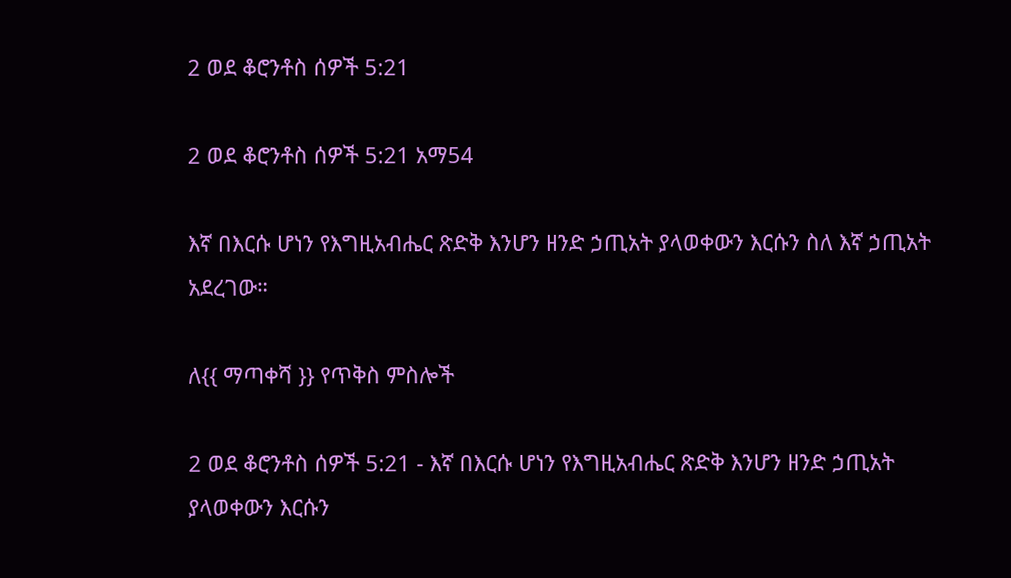2 ወደ ቆሮንቶስ ሰዎች 5:21

2 ወደ ቆሮንቶስ ሰዎች 5:21 አማ54

እኛ በእርሱ ሆነን የእግዚአብሔር ጽድቅ እንሆን ዘንድ ኃጢአት ያላወቀውን እርሱን ስለ እኛ ኃጢአት አደረገው።

ለ{{ ማጣቀሻ }} የጥቅስ ምስሎች

2 ወደ ቆሮንቶስ ሰዎች 5:21 - እኛ በእርሱ ሆነን የእግዚአብሔር ጽድቅ እንሆን ዘንድ ኃጢአት ያላወቀውን እርሱን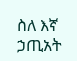ስለ እኛ ኃጢአት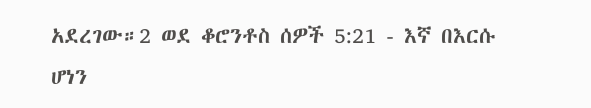አደረገው።2 ወደ ቆሮንቶስ ሰዎች 5:21 - እኛ በእርሱ ሆነን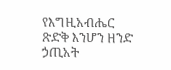የእግዚአብሔር ጽድቅ እንሆን ዘንድ ኃጢአት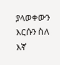ያላወቀውን እርሱን ስለ እኛ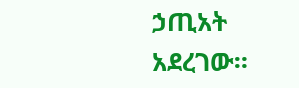ኃጢአት አደረገው።